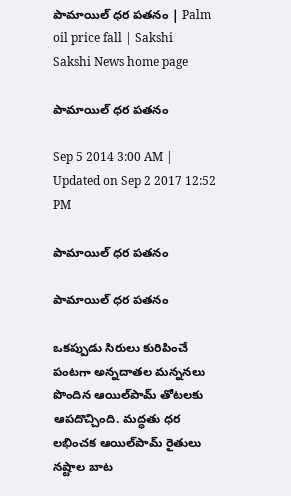పామాయిల్ ధర పతనం | Palm oil price fall | Sakshi
Sakshi News home page

పామాయిల్ ధర పతనం

Sep 5 2014 3:00 AM | Updated on Sep 2 2017 12:52 PM

పామాయిల్ ధర పతనం

పామాయిల్ ధర పతనం

ఒకప్పుడు సిరులు కురిపించే పంటగా అన్నదాతల మన్ననలు పొందిన ఆయిల్‌పామ్ తోటలకు ఆపదొచ్చింది. మద్ధతు ధర లభించక ఆయిల్‌పామ్ రైతులు నష్టాల బాట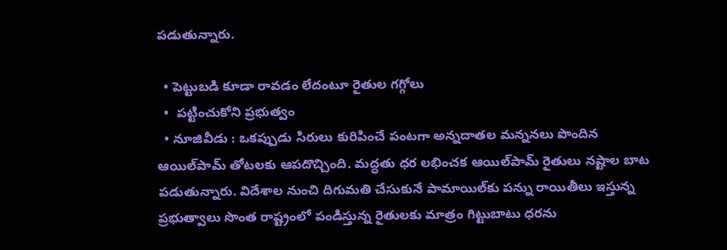పడుతున్నారు.

  • పెట్టుబడి కూడా రావడం లేదంటూ రైతుల గగ్గోలు
  •  పట్టించుకోని ప్రభుత్వం
  • నూజివీడు : ఒకప్పుడు సిరులు కురిపించే పంటగా అన్నదాతల మన్ననలు పొందిన ఆయిల్‌పామ్ తోటలకు ఆపదొచ్చింది. మద్ధతు ధర లభించక ఆయిల్‌పామ్ రైతులు నష్టాల బాట పడుతున్నారు. విదేశాల నుంచి దిగుమతి చేసుకునే పామాయిల్‌కు పన్ను రాయితీలు ఇస్తున్న ప్రభుత్వాలు సొంత రాష్ట్రంలో పండిస్తున్న రైతులకు మాత్రం గిట్టుబాటు ధరను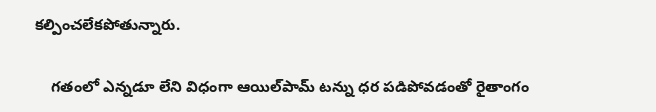కల్పించలేకపోతున్నారు.

    గతంలో ఎన్నడూ లేని విధంగా ఆయిల్‌పామ్ టన్ను ధర పడిపోవడంతో రైతాంగం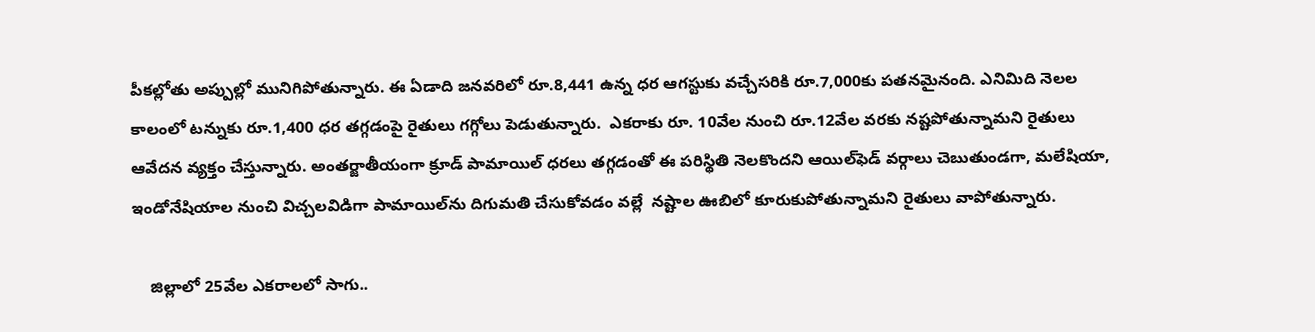పీకల్లోతు అప్పుల్లో మునిగిపోతున్నారు. ఈ ఏడాది జనవరిలో రూ.8,441 ఉన్న ధర ఆగస్టుకు వచ్చేసరికి రూ.7,000కు పతనమైనంది. ఎనిమిది నెలల కాలంలో టన్నుకు రూ.1,400 ధర తగ్గడంపై రైతులు గగ్గోలు పెడుతున్నారు.  ఎకరాకు రూ. 10వేల నుంచి రూ.12వేల వరకు నష్టపోతున్నామని రైతులు ఆవేదన వ్యక్తం చేస్తున్నారు. అంతర్జాతీయంగా క్రూడ్ పామాయిల్ ధరలు తగ్గడంతో ఈ పరిస్థితి నెలకొందని ఆయిల్‌ఫెడ్ వర్గాలు చెబుతుండగా, మలేషియా, ఇండోనేషియాల నుంచి విచ్చలవిడిగా పామాయిల్‌ను దిగుమతి చేసుకోవడం వల్లే  నష్టాల ఊబిలో కూరుకుపోతున్నామని రైతులు వాపోతున్నారు.

    జిల్లాలో 25వేల ఎకరాలలో సాగు..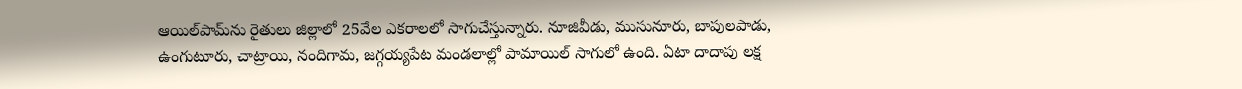ఆయిల్‌పామ్‌ను రైతులు జిల్లాలో 25వేల ఎకరాలలో సాగుచేస్తున్నారు. నూజివీడు, ముసునూరు, బాపులపాడు, ఉంగుటూరు, చాట్రాయి, నందిగామ, జగ్గయ్యపేట మండలాల్లో పామాయిల్ సాగులో ఉంది. ఏటా దాదాపు లక్ష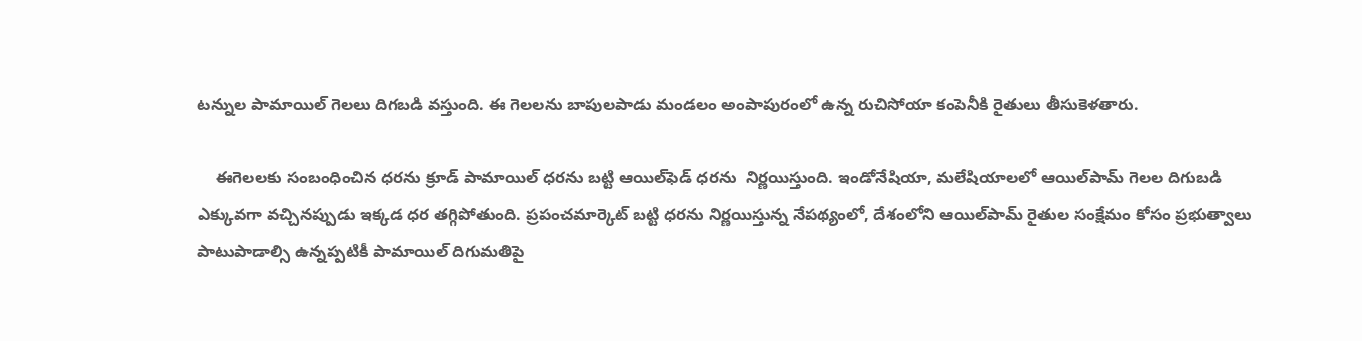టన్నుల పామాయిల్ గెలలు దిగబడి వస్తుంది. ఈ గెలలను బాపులపాడు మండలం అంపాపురంలో ఉన్న రుచిసోయా కంపెనీకి రైతులు తీసుకెళతారు.

    ఈగెలలకు సంబంధించిన ధరను క్రూడ్ పామాయిల్ ధరను బట్టి ఆయిల్‌ఫెడ్ ధరను  నిర్ణయిస్తుంది. ఇండోనేషియా, మలేషియాలలో ఆయిల్‌పామ్ గెలల దిగుబడి ఎక్కువగా వచ్చినప్పుడు ఇక్కడ ధర తగ్గిపోతుంది. ప్రపంచమార్కెట్ బట్టి ధరను నిర్ణయిస్తున్న నేపథ్యంలో, దేశంలోని ఆయిల్‌పామ్ రైతుల సంక్షేమం కోసం ప్రభుత్వాలు పాటుపాడాల్సి ఉన్నప్పటికీ పామాయిల్ దిగుమతిపై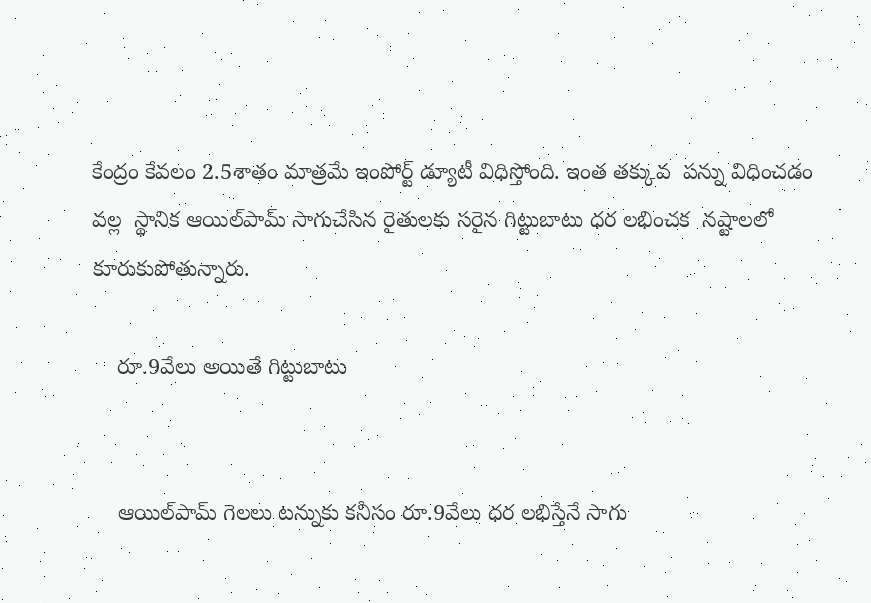కేంద్రం కేవలం 2.5శాతం మాత్రమే ఇంపోర్ట్ డ్యూటీ విధిస్తోంది. ఇంత తక్కువ  పన్ను విధించడం వల్ల  స్థానిక ఆయిల్‌పామ్ సాగుచేసిన రైతులకు సరైన గిట్టుబాటు ధర లభించక  నష్టాలలో కూరుకుపోతున్నారు.

    రూ.9వేలు అయితే గిట్టుబాటు


    ఆయిల్‌పామ్ గెలలు టన్నుకు కనీసం రూ.9వేలు ధర లభిస్తేనే సాగు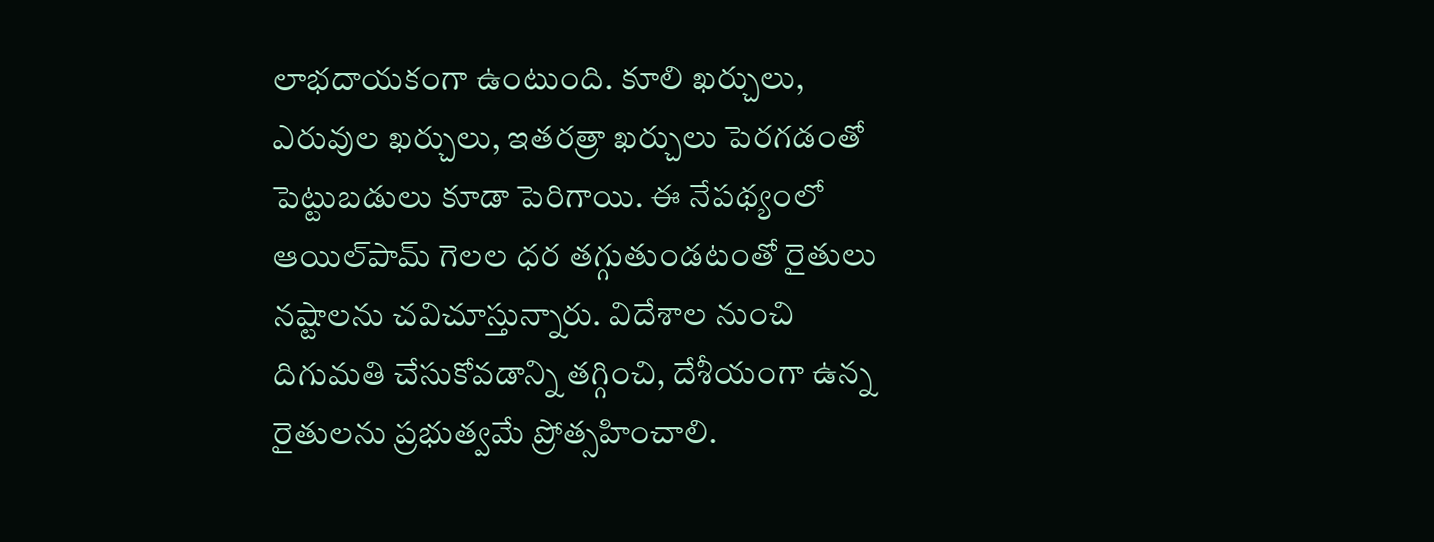లాభదాయకంగా ఉంటుంది. కూలి ఖర్చులు, ఎరువుల ఖర్చులు, ఇతరత్రా ఖర్చులు పెరగడంతో పెట్టుబడులు కూడా పెరిగాయి. ఈ నేపథ్యంలో ఆయిల్‌పామ్ గెలల ధర తగ్గుతుండటంతో రైతులు నష్టాలను చవిచూస్తున్నారు. విదేశాల నుంచి దిగుమతి చేసుకోవడాన్ని తగ్గించి, దేశీయంగా ఉన్న రైతులను ప్రభుత్వమే ప్రోత్సహించాలి.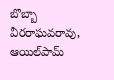బొబ్బా వీరరాఘవరావు, ఆయిల్‌పామ్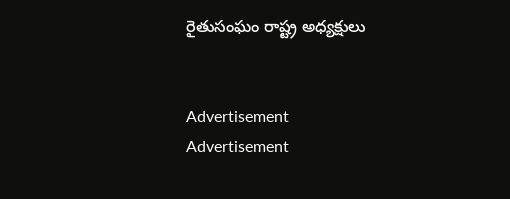రైతుసంఘం రాష్ట్ర అధ్యక్షులు


Advertisement
Advertisement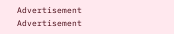Advertisement
Advertisement